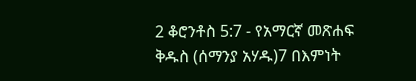2 ቆሮንቶስ 5:7 - የአማርኛ መጽሐፍ ቅዱስ (ሰማንያ አሃዱ)7 በእምነት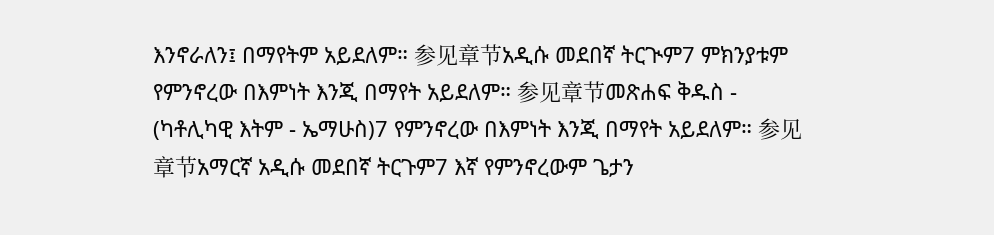እንኖራለን፤ በማየትም አይደለም። 参见章节አዲሱ መደበኛ ትርጒም7 ምክንያቱም የምንኖረው በእምነት እንጂ በማየት አይደለም። 参见章节መጽሐፍ ቅዱስ - (ካቶሊካዊ እትም - ኤማሁስ)7 የምንኖረው በእምነት እንጂ በማየት አይደለም። 参见章节አማርኛ አዲሱ መደበኛ ትርጉም7 እኛ የምንኖረውም ጌታን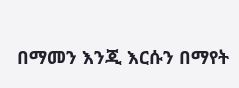በማመን እንጂ እርሱን በማየት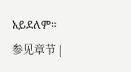አይደለም። 参见章节 |